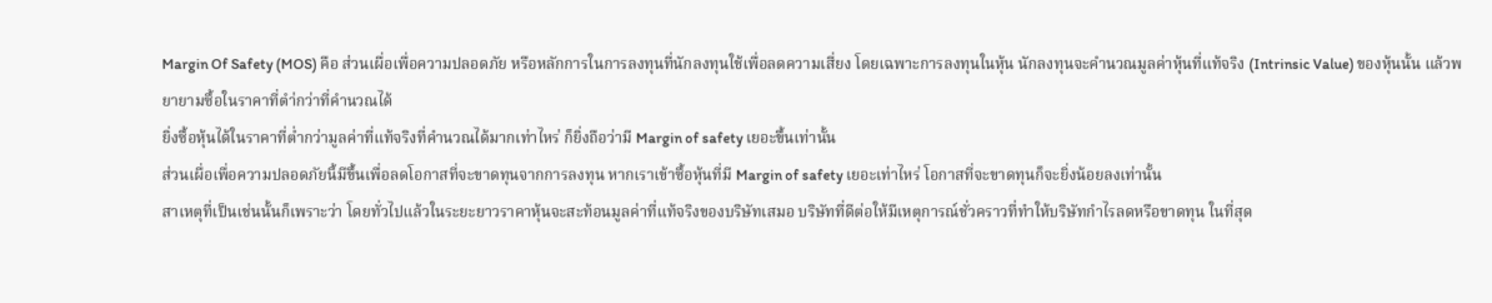Margin Of Safety (MOS) คือ ส่วนเผื่อเพื่อความปลอดภัย หรือหลักการในการลงทุนที่นักลงทุนใช้เพื่อลดความเสี่ยง โดยเฉพาะการลงทุนในหุ้น นักลงทุนจะคำนวณมูลค่าหุ้นที่แท้จริง (Intrinsic Value) ของหุ้นนั้น แล้วพยายามซื้อในราคาที่ตำ่กว่าที่คำนวณได้
ยิ่งซื้อหุ้นได้ในราคาที่ต่ำกว่ามูลค่าที่แท้จริงที่คำนวณได้มากเท่าไหร่ ก็ยิ่งถือว่ามี Margin of safety เยอะขึ้นเท่านั้น
ส่วนเผื่อเพื่อความปลอดภัยนี้มีขึ้นเพื่อลดโอกาสที่จะขาดทุนจากการลงทุน หากเราเข้าซื้อหุ้นที่มี Margin of safety เยอะเท่าไหร่ โอกาสที่จะขาดทุนก็จะยิ่งน้อยลงเท่านั้น
สาเหตุที่เป็นเช่นนั้นก็เพราะว่า โดยทั่วไปแล้วในระยะยาวราคาหุ้นจะสะท้อนมูลค่าที่แท้จริงของบริษัทเสมอ บริษัทที่ดีต่อให้มีเหตุการณ์ชั่วคราวที่ทำให้บริษัทกำไรลดหรือขาดทุน ในที่สุด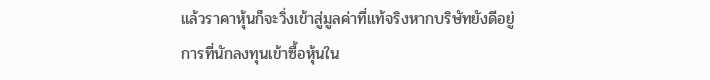แล้วราคาหุ้นก็จะวิ่งเข้าสู่มูลค่าที่แท้จริงหากบริษัทยังดีอยู่
การที่นักลงทุนเข้าซื้อหุ้นใน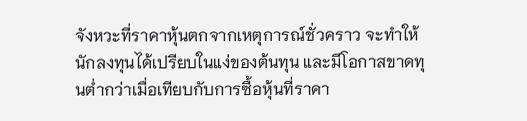จังหวะที่ราคาหุ้นตกจากเหตุการณ์ชั่วคราว จะทำให้นักลงทุนได้เปรียบในแง่ของต้นทุน และมีโอกาสขาดทุนต่ำกว่าเมื่อเทียบกับการซื้อหุ้นที่ราคา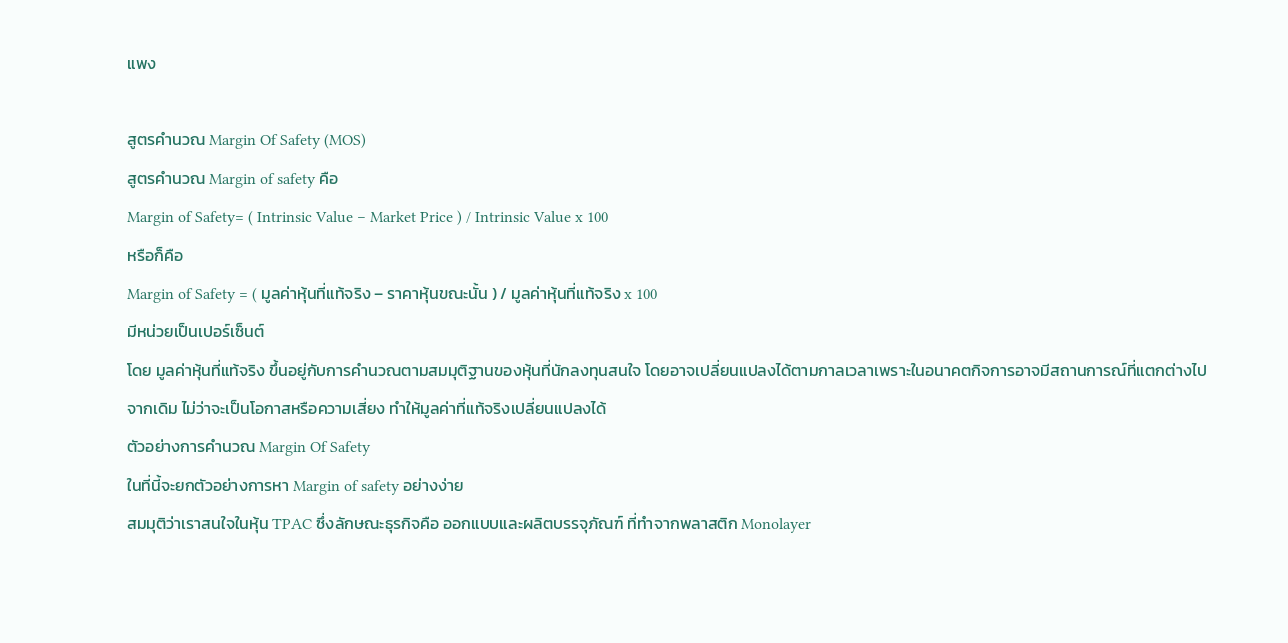แพง

สูตรคำนวณ Margin Of Safety (MOS)
สูตรคำนวณ Margin of safety คือ
Margin of Safety= ( Intrinsic Value − Market Price ) / Intrinsic Value x 100
หรือก็คือ
Margin of Safety = ( มูลค่าหุ้นที่แท้จริง – ราคาหุ้นขณะนั้น ) / มูลค่าหุ้นที่แท้จริง x 100
มีหน่วยเป็นเปอร์เซ็นต์
โดย มูลค่าหุ้นที่แท้จริง ขึ้นอยู่กับการคำนวณตามสมมุติฐานของหุ้นที่นักลงทุนสนใจ โดยอาจเปลี่ยนแปลงได้ตามกาลเวลาเพราะในอนาคตกิจการอาจมีสถานการณ์ที่แตกต่างไปจากเดิม ไม่ว่าจะเป็นโอกาสหรือความเสี่ยง ทำให้มูลค่าที่แท้จริงเปลี่ยนแปลงได้
ตัวอย่างการคำนวณ Margin Of Safety
ในที่นี้จะยกตัวอย่างการหา Margin of safety อย่างง่าย
สมมุติว่าเราสนใจในหุ้น TPAC ซึ่งลักษณะธุรกิจคือ ออกแบบและผลิตบรรจุภัณฑ์ ที่ทำจากพลาสติก Monolayer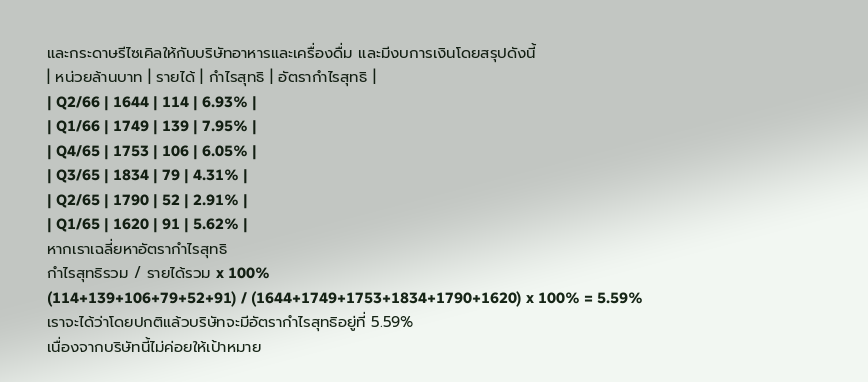และกระดาษรีไซเคิลให้กับบริษัทอาหารและเครื่องดื่ม และมีงบการเงินโดยสรุปดังนี้
| หน่วยล้านบาท | รายได้ | กำไรสุทธิ | อัตรากำไรสุทธิ |
| Q2/66 | 1644 | 114 | 6.93% |
| Q1/66 | 1749 | 139 | 7.95% |
| Q4/65 | 1753 | 106 | 6.05% |
| Q3/65 | 1834 | 79 | 4.31% |
| Q2/65 | 1790 | 52 | 2.91% |
| Q1/65 | 1620 | 91 | 5.62% |
หากเราเฉลี่ยหาอัตรากำไรสุทธิ
กำไรสุทธิรวม / รายได้รวม x 100%
(114+139+106+79+52+91) / (1644+1749+1753+1834+1790+1620) x 100% = 5.59%
เราจะได้ว่าโดยปกติแล้วบริษัทจะมีอัตรากำไรสุทธิอยู่ที่ 5.59%
เนื่องจากบริษัทนี้ไม่ค่อยให้เป้าหมาย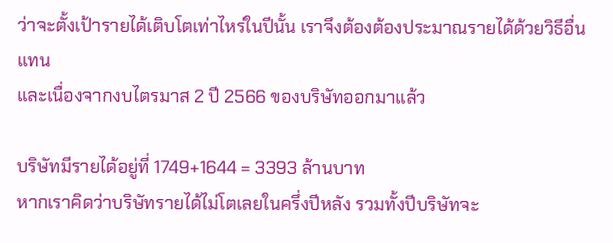ว่าจะตั้งเป้ารายได้เติบโตเท่าไหร่ในปีนั้น เราจึงต้องต้องประมาณรายได้ด้วยวิธีอื่นแทน
และเนื่องจากงบไตรมาส 2 ปี 2566 ของบริษัทออกมาแล้ว

บริษัทมีรายได้อยู่ที่ 1749+1644 = 3393 ล้านบาท
หากเราคิดว่าบริษัทรายได้ไม่โตเลยในครึ่งปีหลัง รวมทั้งปีบริษัทจะ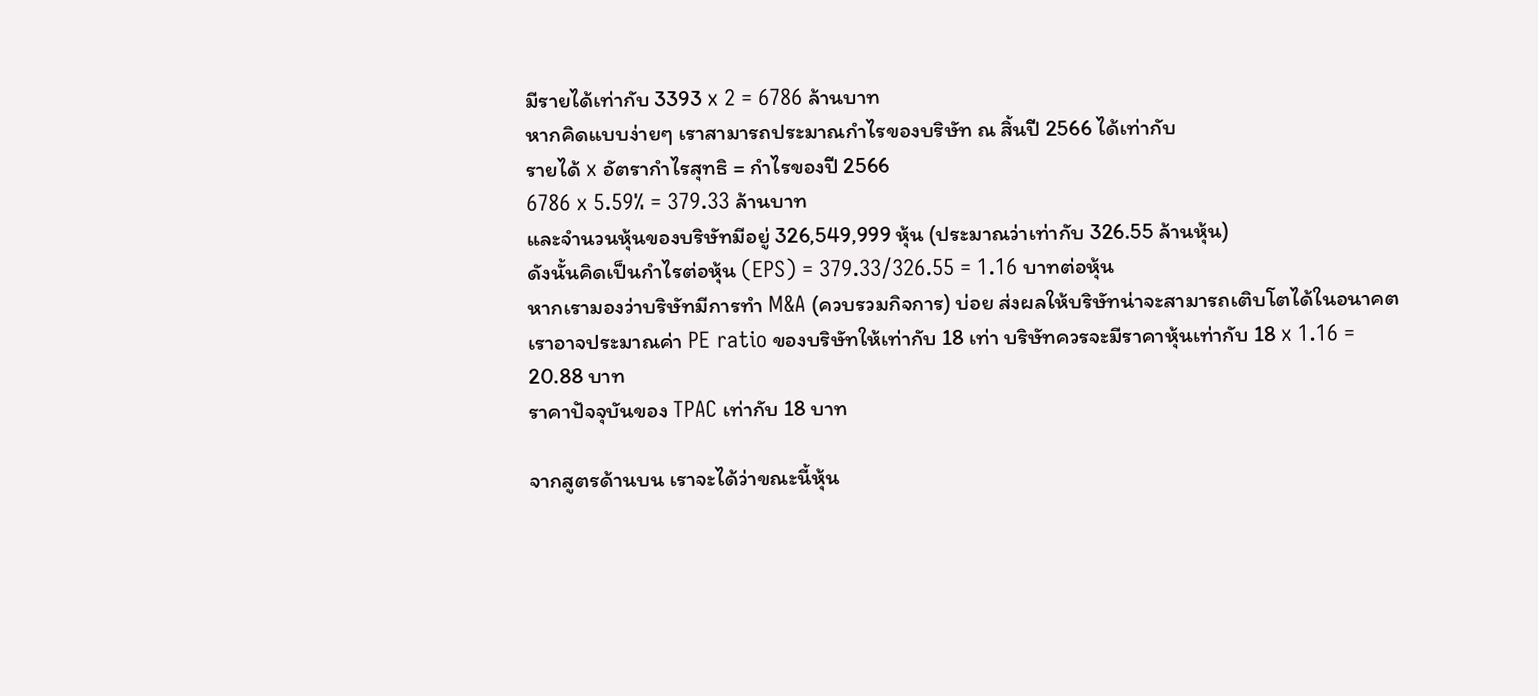มีรายได้เท่ากับ 3393 x 2 = 6786 ล้านบาท
หากคิดแบบง่ายๆ เราสามารถประมาณกำไรของบริษัท ณ สิ้นปี 2566 ได้เท่ากับ
รายได้ x อัตรากำไรสุทธิ = กำไรของปี 2566
6786 x 5.59% = 379.33 ล้านบาท
และจำนวนหุ้นของบริษัทมีอยู่ 326,549,999 หุ้น (ประมาณว่าเท่ากับ 326.55 ล้านหุ้น)
ดังนั้นคิดเป็นกำไรต่อหุ้น (EPS) = 379.33/326.55 = 1.16 บาทต่อหุ้น
หากเรามองว่าบริษัทมีการทำ M&A (ควบรวมกิจการ) บ่อย ส่งผลให้บริษัทน่าจะสามารถเติบโตได้ในอนาคต เราอาจประมาณค่า PE ratio ของบริษัทให้เท่ากับ 18 เท่า บริษัทควรจะมีราคาหุ้นเท่ากับ 18 x 1.16 = 20.88 บาท
ราคาปัจจุบันของ TPAC เท่ากับ 18 บาท

จากสูตรด้านบน เราจะได้ว่าขณะนี้หุ้น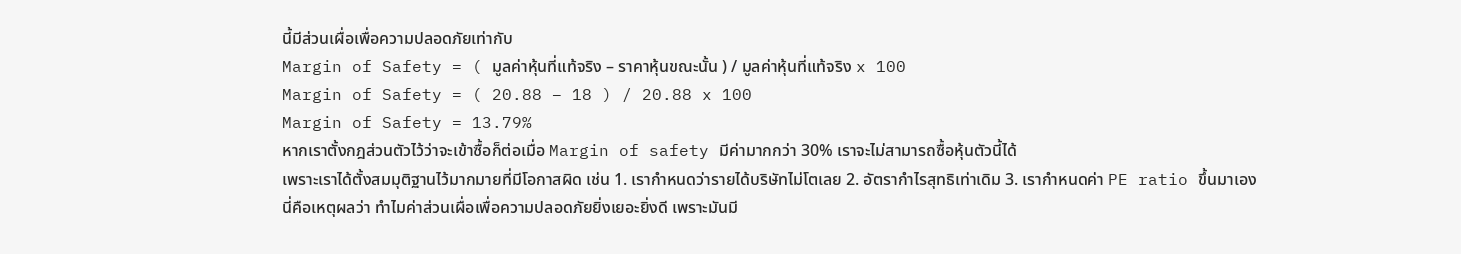นี้มีส่วนเผื่อเพื่อความปลอดภัยเท่ากับ
Margin of Safety = ( มูลค่าหุ้นที่แท้จริง – ราคาหุ้นขณะนั้น ) / มูลค่าหุ้นที่แท้จริง x 100
Margin of Safety = ( 20.88 – 18 ) / 20.88 x 100
Margin of Safety = 13.79%
หากเราตั้งกฎส่วนตัวไว้ว่าจะเข้าซื้อก็ต่อเมื่อ Margin of safety มีค่ามากกว่า 30% เราจะไม่สามารถซื้อหุ้นตัวนี้ได้
เพราะเราได้ตั้งสมมุติฐานไว้มากมายที่มีโอกาสผิด เช่น 1. เรากำหนดว่ารายได้บริษัทไม่โตเลย 2. อัตรากำไรสุทธิเท่าเดิม 3. เรากำหนดค่า PE ratio ขึ้นมาเอง
นี่คือเหตุผลว่า ทำไมค่าส่วนเผื่อเพื่อความปลอดภัยยิ่งเยอะยิ่งดี เพราะมันมี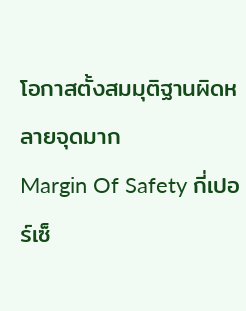โอกาสตั้งสมมุติฐานผิดหลายจุดมาก
Margin Of Safety กี่เปอร์เซ็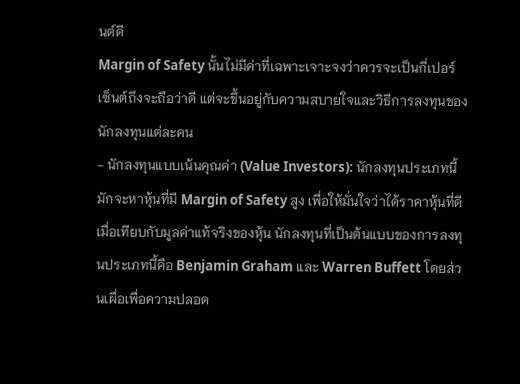นต์ดี
Margin of Safety นั้นไม่มีค่าที่เฉพาะเจาะจงว่าควรจะเป็นกี่เปอร์เซ็นต์ถึงจะถือว่าดี แต่จะขึ้นอยู่กับความสบายใจและวิธีการลงทุนของนักลงทุนแต่ละคน
- นักลงทุนแบบเน้นคุณค่า (Value Investors): นักลงทุนประเภทนี้มักจะหาหุ้นที่มี Margin of Safety สูง เพื่อให้มั่นใจว่าได้ราคาหุ้นที่ดี เมื่อเทียบกับมูลค่าแท้จริงของหุ้น นักลงทุนที่เป็นต้นแบบของการลงทุนประเภทนี้คือ Benjamin Graham และ Warren Buffett โดยส่วนเผื่อเพื่อความปลอด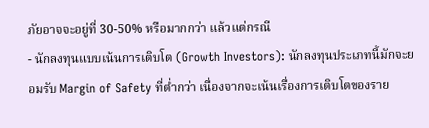ภัยอาจจะอยู่ที่ 30-50% หรือมากกว่า แล้วแต่กรณี
- นักลงทุนแบบเน้นการเติบโต (Growth Investors): นักลงทุนประเภทนี้มักจะยอมรับ Margin of Safety ที่ต่ำกว่า เนื่องจากจะเน้นเรื่องการเติบโตของราย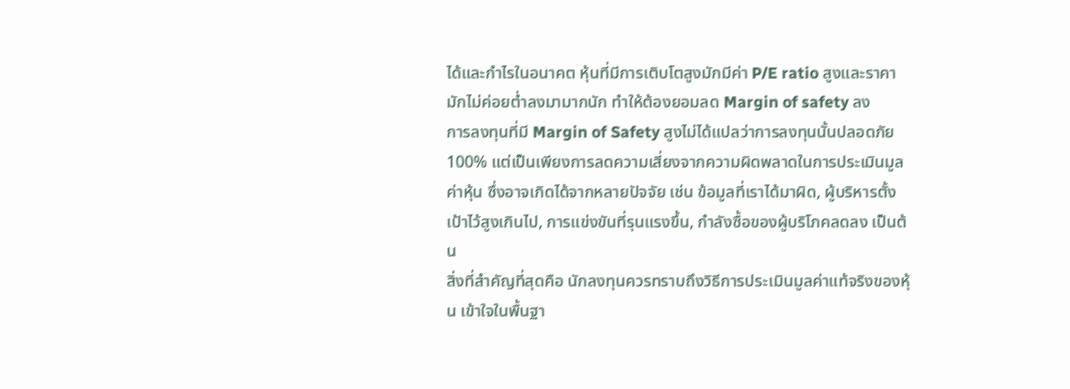ได้และกำไรในอนาคต หุ้นที่มีการเติบโตสูงมักมีค่า P/E ratio สูงและราคามักไม่ค่อยต่ำลงมามากนัก ทำให้ต้องยอมลด Margin of safety ลง
การลงทุนที่มี Margin of Safety สูงไม่ได้แปลว่าการลงทุนนั้นปลอดภัย 100% แต่เป็นเพียงการลดความเสี่ยงจากความผิดพลาดในการประเมินมูลค่าหุ้น ซึ่งอาจเกิดได้จากหลายปัจจัย เช่น ข้อมูลที่เราได้มาผิด, ผู้บริหารตั้งเป้าไว้สูงเกินไป, การแข่งขันที่รุนแรงขึ้น, กำลังซื้อของผู้บริโภคลดลง เป็นต้น
สิ่งที่สำคัญที่สุดคือ นักลงทุนควรทราบถึงวิธีการประเมินมูลค่าแท้จริงของหุ้น เข้าใจในพื้นฐา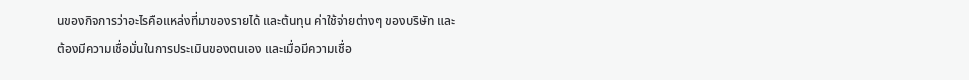นของกิจการว่าอะไรคือแหล่งที่มาของรายได้ และต้นทุน ค่าใช้จ่ายต่างๆ ของบริษัท และต้องมีความเชื่อมั่นในการประเมินของตนเอง และเมื่อมีความเชื่อ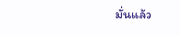มั่นแล้ว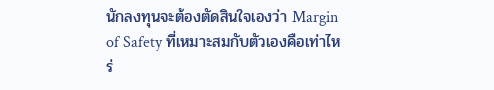นักลงทุนจะต้องตัดสินใจเองว่า Margin of Safety ที่เหมาะสมกับตัวเองคือเท่าไหร่